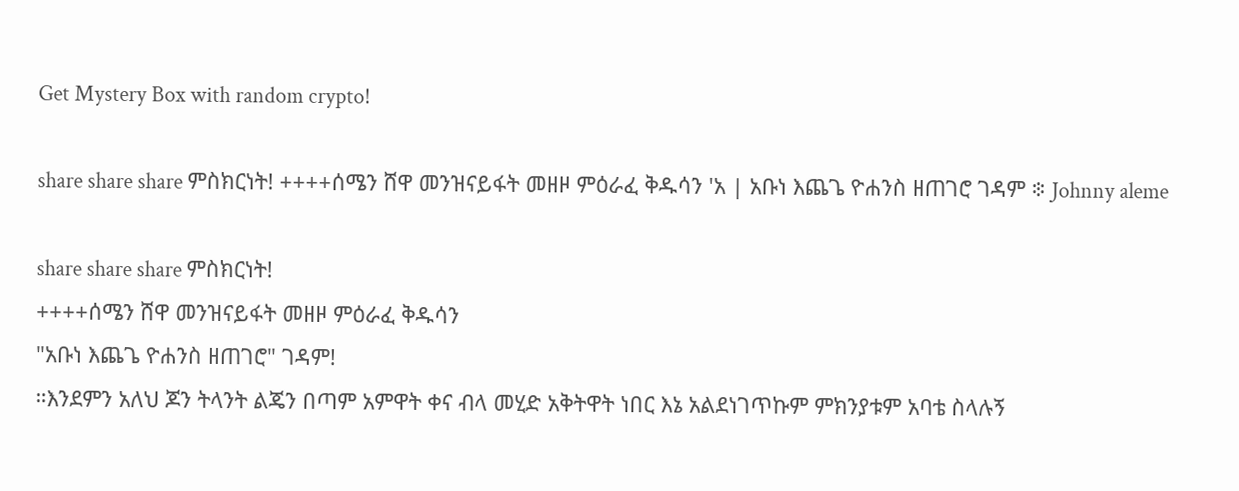Get Mystery Box with random crypto!

share share share ምስክርነት! ++++ሰሜን ሸዋ መንዝናይፋት መዘዞ ምዕራፈ ቅዱሳን 'አ | አቡነ እጨጌ ዮሐንስ ዘጠገሮ ገዳም ፨ Johnny aleme

share share share ምስክርነት!
++++ሰሜን ሸዋ መንዝናይፋት መዘዞ ምዕራፈ ቅዱሳን
"አቡነ እጨጌ ዮሐንስ ዘጠገሮ" ገዳም!
።እንደምን አለህ ጆን ትላንት ልጄን በጣም አምዋት ቀና ብላ መሂድ አቅትዋት ነበር እኔ አልደነገጥኩም ምክንያቱም አባቴ ስላሉኝ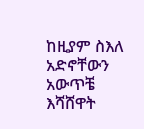ከዚያም ስእለ አድኖቸውን አውጥቼ እሻሸዋት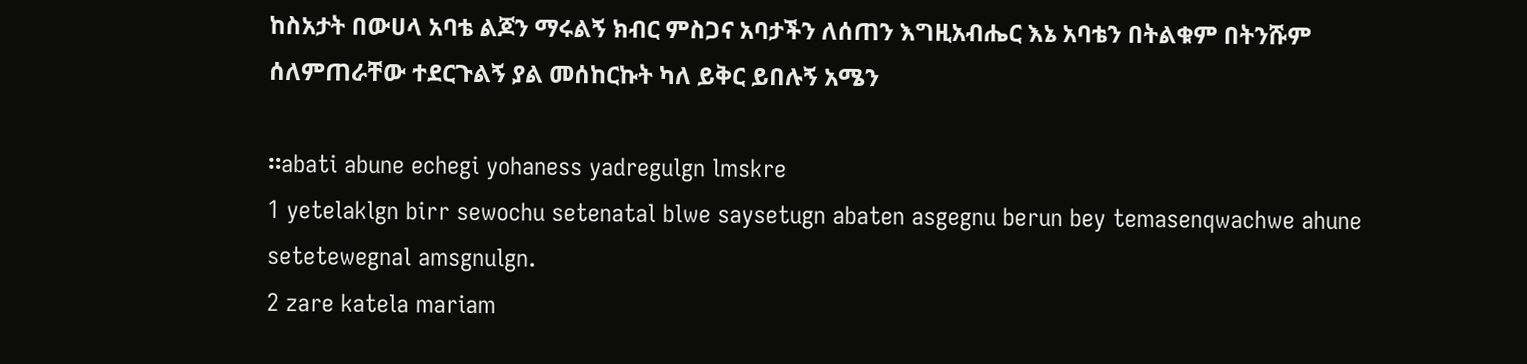ከስአታት በውሀላ አባቴ ልጆን ማሩልኝ ክብር ምስጋና አባታችን ለሰጠን እግዚአብሔር እኔ አባቴን በትልቁም በትንሹም ሰለምጠራቸው ተደርጉልኝ ያል መሰከርኩት ካለ ይቅር ይበሉኝ አሜን

።abati abune echegi yohaness yadregulgn lmskre
1 yetelaklgn birr sewochu setenatal blwe saysetugn abaten asgegnu berun bey temasenqwachwe ahune setetewegnal amsgnulgn.
2 zare katela mariam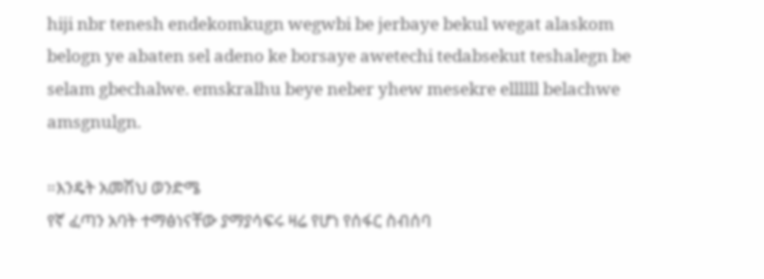hiji nbr tenesh endekomkugn wegwbi be jerbaye bekul wegat alaskom belogn ye abaten sel adeno ke borsaye awetechi tedabsekut teshalegn be selam gbechalwe. emskralhu beye neber yhew mesekre ellllll belachwe amsgnulgn.

።እንዴት አመሽህ ወንድሜ
የኛ ፈጣን አባት ተማፅነናቸው ያማያሳፍሩ ዛሬ የሆነ የሰፋር ስብሰባ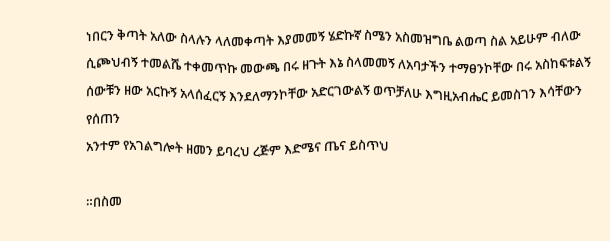ነበርን ቅጣት አለው ስላሉን ላለመቀጣት እያመመኝ ሄድኩኛ ስሜን አስመዝግቤ ልወጣ ስል አይሁም ብለው ሲጮህብኝ ተመልሼ ተቀመጥኩ መውጫ በሩ ዘጉት እኔ ስላመመኝ ለአባታችን ተማፀንኮቸው በሩ አስከፍቱልኝ ሰውቹን ዘው አርኩኝ አላሰፈርኝ እንደለማንኮቸው አድርገውልኝ ወጥቻለሁ እግዚአብሔር ይመስገን እሳቸውን የሰጠን
አንተም የአገልግሎት ዘመን ይባረህ ረጅም እድሜና ጤና ይስጥህ

።በስመ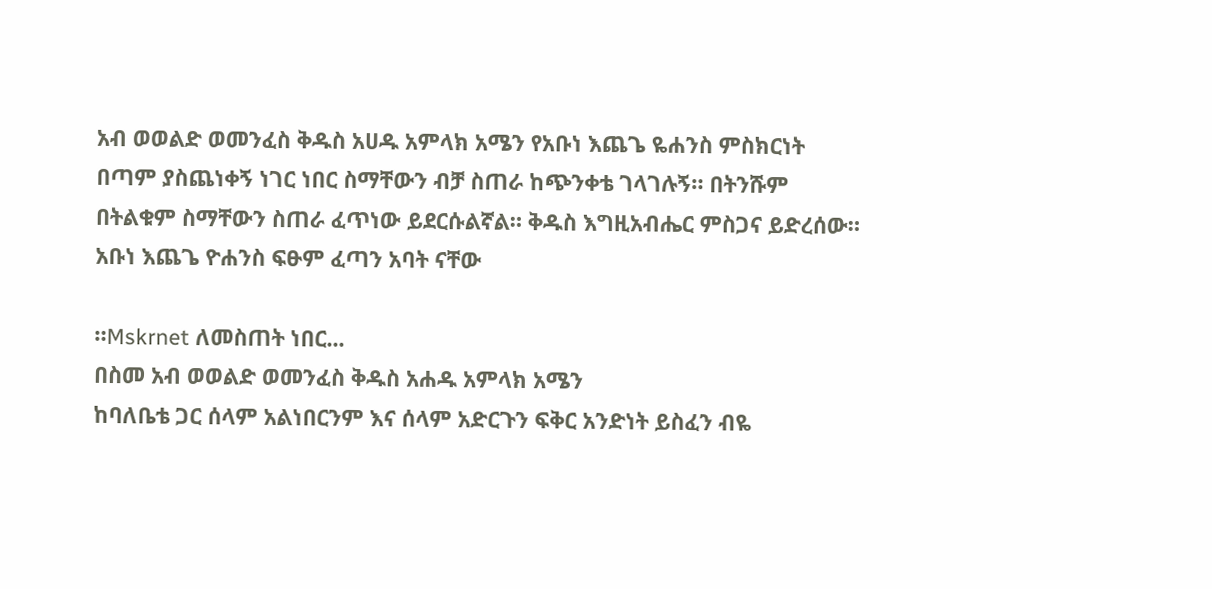አብ ወወልድ ወመንፈስ ቅዱስ አሀዱ አምላክ አሜን የአቡነ እጨጌ ዬሐንስ ምስክርነት
በጣም ያስጨነቀኝ ነገር ነበር ስማቸውን ብቻ ስጠራ ከጭንቀቴ ገላገሉኝ። በትንሹም በትልቁም ስማቸውን ስጠራ ፈጥነው ይደርሱልኛል። ቅዱስ እግዚአብሔር ምስጋና ይድረሰው። አቡነ እጨጌ ዮሐንስ ፍፁም ፈጣን አባት ናቸው

።Mskrnet ለመስጠት ነበር...
በስመ አብ ወወልድ ወመንፈስ ቅዱስ አሐዱ አምላክ አሜን
ከባለቤቴ ጋር ሰላም አልነበርንም እና ሰላም አድርጉን ፍቅር አንድነት ይስፈን ብዬ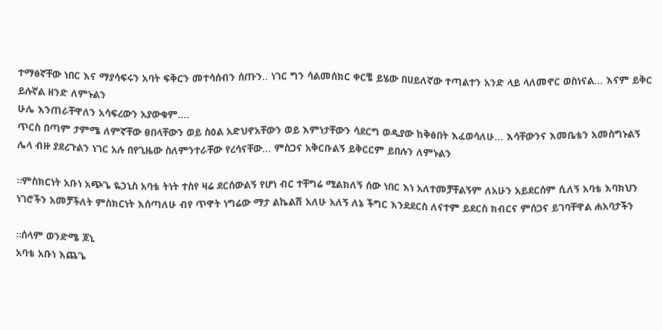ተማፅኛቸው ነበር እና ማያሳፍሩን አባት ፍቅርን መተሳሰብን ሰጡን.. ነገር ግን ሳልመሰክር ቀርቼ ይሄው በሀይለኛው ተጣልተን አንድ ላይ ላለመኖር ወስነናል... እናም ይቅር ይሉኛል ዘንድ ለምኑልን
ሁሌ እንጠራቸዋለን አሳፍረውን አያውቁም....
ጥርስ በጣም ታምሜ ለምኛቸው ፀበላቸውን ወይ ስዕል አድህኖአቸውን ወይ እምነታቸውን ሳደርግ ወዲያው ከቅፅበት እፈወሳለሁ... እሳቸውንና እመቤቴን አመስግኑልኝ
ሌላ ብዙ ያደረጉልን ነገር አሉ በየጊዜው ስለምንተራቸው የረሳናቸው... ምስጋና አቅርቡልኝ ይቅርርም ይበሉን ለምኑልን

።ምስክርነት አቡነ አጭጌ ዬኃኒስ አባቴ ትነት ተስየ ዛሬ ደርሰውልኝ የሆነ ብር ተቸግሬ ሚልክለኝ ሰው ነበር እነ አለተመቻቸልኝም ለአሁን አይደርሰም ሲለኝ አባቴ እባክህን ነገሮችን አመቻችለት ምስክርነት እሰጣለሁ ብየ ጥዋት ነግሬው ማታ ልኬልሽ አለሁ አለኝ ለኔ ችግር እንደደርስ ለናተም ይደርስ ክብርና ምሰጋና ይገባቸዋል ሐአባታችን

።ሰላም ወንድሜ ጆኒ
አባቴ አቡነ እጨጌ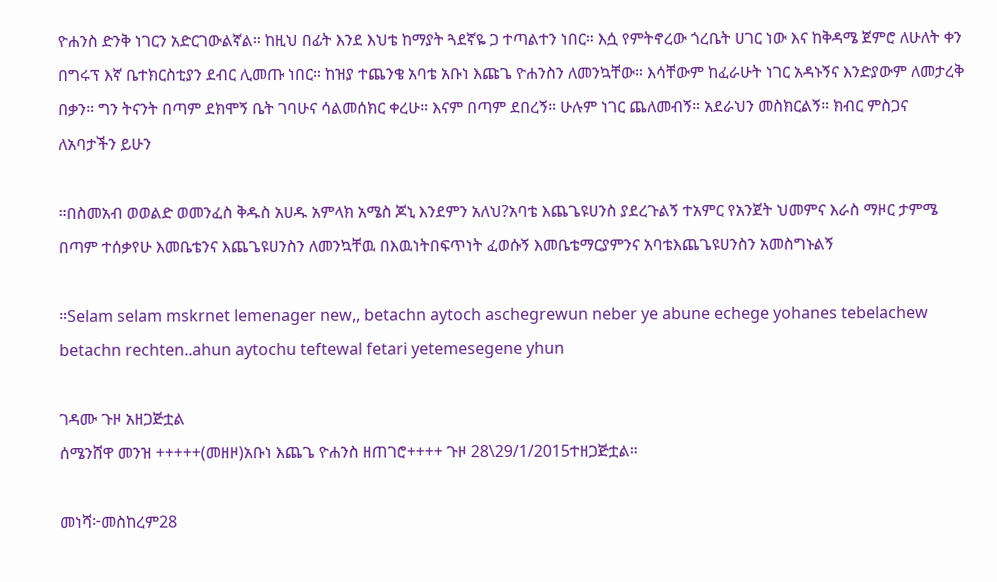ዮሐንስ ድንቅ ነገርን አድርገውልኛል። ከዚህ በፊት እንደ እህቴ ከማያት ጓደኛዬ ጋ ተጣልተን ነበር። እሷ የምትኖረው ጎረቤት ሀገር ነው እና ከቅዳሜ ጀምሮ ለሁለት ቀን በግሩፕ እኛ ቤተክርስቲያን ደብር ሊመጡ ነበር። ከዝያ ተጨንቄ አባቴ አቡነ እጩጌ ዮሐንስን ለመንኳቸው። እሳቸውም ከፈራሁት ነገር አዳኑኝና እንድያውም ለመታረቅ በቃን። ግን ትናንት በጣም ደክሞኝ ቤት ገባሁና ሳልመሰክር ቀረሁ። እናም በጣም ደበረኝ። ሁሉም ነገር ጨለመብኝ። አደራህን መስክርልኝ። ክብር ምስጋና ለአባታችን ይሁን

።በስመአብ ወወልድ ወመንፈስ ቅዱስ አሀዱ አምላክ አሜስ ጆኒ እንደምን አለህ?አባቴ እጨጌዩሀንስ ያደረጉልኝ ተአምር የአንጀት ህመምና እራስ ማዞር ታምሜ በጣም ተሰቃየሁ እመቤቴንና እጨጌዩሀንስን ለመንኳቸዉ በእዉነትበፍጥነት ፈወሱኝ እመቤቴማርያምንና አባቴእጨጌዩሀንስን አመስግኑልኝ

።Selam selam mskrnet lemenager new,, betachn aytoch aschegrewun neber ye abune echege yohanes tebelachew betachn rechten..ahun aytochu teftewal fetari yetemesegene yhun

ገዳሙ ጉዞ አዘጋጅቷል
ሰሜንሸዋ መንዝ +++++(መዘዞ)አቡነ እጨጌ ዮሐንስ ዘጠገሮ++++ ጉዞ 28\29/1/2015ተዘጋጅቷል።

መነሻ፦መስከረም28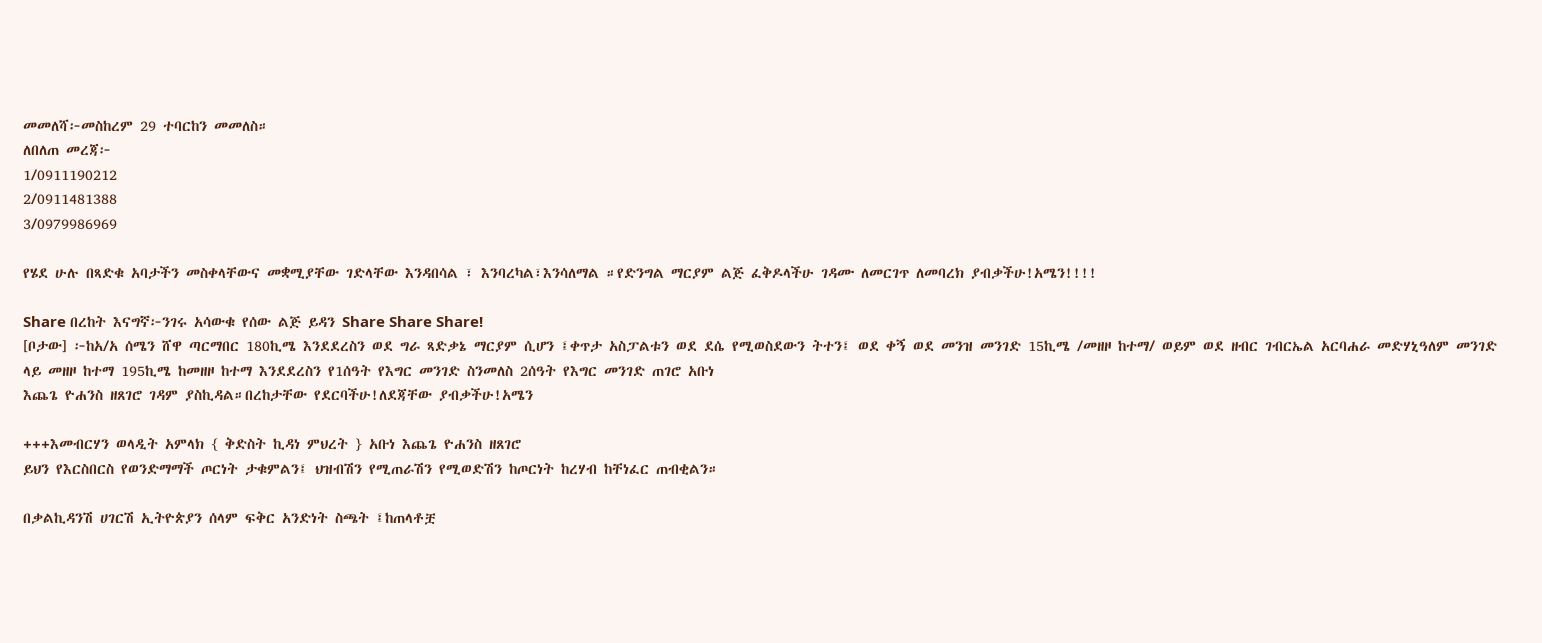መመለሻ፦መስከረም 29 ተባርከን መመለስ።
ለበለጠ መረጃ፦
1/0911190212
2/0911481388
3/0979986969

የሄደ ሁሉ በጻድቁ አባታችን መስቀላቸውና መቋሚያቸው ገድላቸው እንዳበሳል ፣ እንባረካል፣እንሳለማል ።የድንግል ማርያም ልጅ ፈቅዶላችሁ ገዳሙ ለመርገጥ ለመባረክ ያብቃችሁ!አሜን!!!!

Share በረከት እናግኛ፦ንገሩ አሳውቁ የሰው ልጅ ይዳን Share Share Share!
[ቦታው] ፦ከአ/አ ሰሜን ሸዋ ጣርማበር 180ኪሜ እንደደረስን ወደ ግራ ጻድቃኔ ማርያም ሲሆን ፤ቀጥታ አስፓልቱን ወደ ደሴ የሚወስደውን ትተን፤ ወደ ቀኝ ወደ መንዝ መንገድ 15ኪሜ /መዘዞ ከተማ/ ወይም ወደ ዘብር ገብርኤል አርባሐራ መድሃኒዓለም መንገድ ላይ መዘዞ ከተማ 195ኪሜ ከመዘዞ ከተማ እንደደረስን የ1ሰዓት የእግር መንገድ ስንመለስ 2ሰዓት የእግር መንገድ ጠገሮ አቡነ
እጨጌ ዮሐንስ ዘጸገሮ ገዳም ያስኪዳል።በረከታቸው የደርባችሁ!ለደጃቸው ያብቃችሁ!አሜን

+++እመብርሃን ወላዲት አምላክ { ቅድስት ኪዳነ ምህረት } አቡነ እጨጌ ዮሐንስ ዘጸገሮ
ይህን የእርስበርስ የወንድማማች ጦርነት ታቁምልን፤ ህዝብሽን የሚጠራሽን የሚወድሽን ከጦርነት ከረሃብ ከቸነፈር ጠብቂልን።

በቃልኪዳንሽ ሀገርሽ ኢትዮጵያን ሰላም ፍቅር አንድነት ስጫት ፤ከጠላቶቿ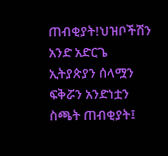ጠብቂያት!ህዝቦችሽን አንድ አድርጌ ኢትያጵያን ሰላሟን ፍቅሯን አንድነቷን ስጫት ጠብቂያት፤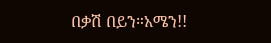በቃሽ በይን።አሜን!!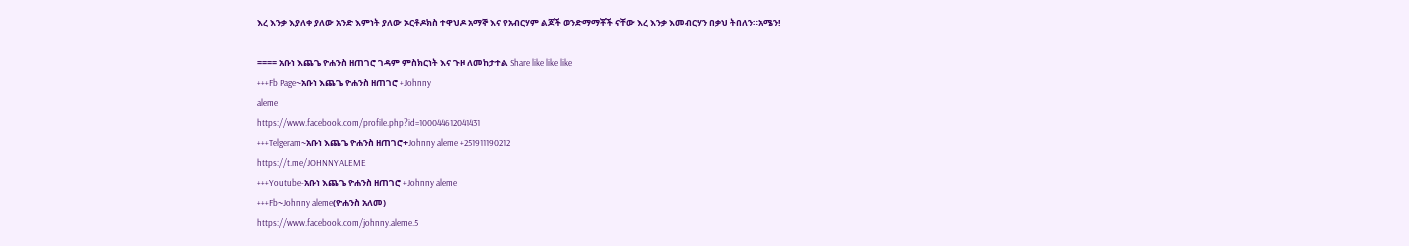እረ እንቃ እያለቀ ያለው አንድ እምነት ያለው ኦርቶዶክስ ተዋህዶ አማኞ እና የአብርሃም ልጆች ወንድማማቾች ናቸው እረ እንቃ እመብርሃን በቃህ ትበለን።አሜን!

==== አቡነ እጨጌ ዮሐንስ ዘጠገሮ ገዳም ምስክርነት እና ጉዞ ለመከታተል Share like like like
+++Fb Page~አቡነ እጨጌ ዮሐንስ ዘጠገሮ +Johnny
aleme
https://www.facebook.com/profile.php?id=100044612041431
+++Telgeram~አቡነ እጨጌ ዮሐንስ ዘጠገሮ+Johnny aleme +251911190212
https://t.me/JOHNNYALEME
+++Youtube-አቡነ እጨጌ ዮሐንስ ዘጠገሮ +Johnny aleme
+++Fb~Johnny aleme(ዮሐንስ አለመ)
https://www.facebook.com/johnny.aleme.5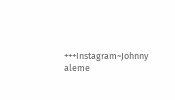+++Instagram~Johnny aleme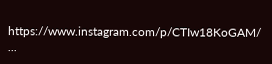https://www.instagram.com/p/CTIw18KoGAM/
...